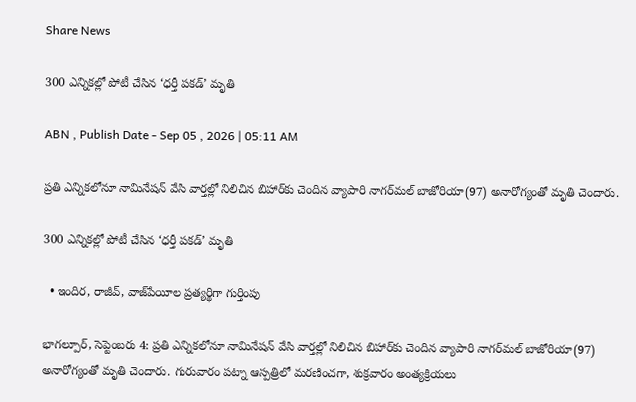Share News

300 ఎన్నికల్లో పోటీ చేసిన ‘ధర్తీ పకడ్‌’ మృతి

ABN , Publish Date - Sep 05 , 2026 | 05:11 AM

ప్రతి ఎన్నికలోనూ నామినేషన్‌ వేసి వార్తల్లో నిలిచిన బిహార్‌కు చెందిన వ్యాపారి నాగర్‌మల్‌ బాజోరియా(97) అనారోగ్యంతో మృతి చెందారు.

300 ఎన్నికల్లో పోటీ చేసిన ‘ధర్తీ పకడ్‌’ మృతి

  • ఇందిర, రాజీవ్‌, వాజ్‌పేయీల ప్రత్యర్థిగా గుర్తింపు

భాగల్పూర్‌, సెప్టెంబరు 4: ప్రతి ఎన్నికలోనూ నామినేషన్‌ వేసి వార్తల్లో నిలిచిన బిహార్‌కు చెందిన వ్యాపారి నాగర్‌మల్‌ బాజోరియా(97) అనారోగ్యంతో మృతి చెందారు. గురువారం పట్నా ఆస్పత్రిలో మరణించగా, శుక్రవారం అంత్యక్రియలు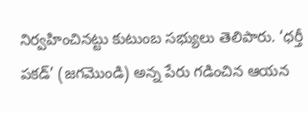నిర్వహించినట్టు కుటుంబ సభ్యులు తెలిపారు. ‘ధర్తీ పకడ్‌’ (జగమొండి) అన్న పేరు గడించిన ఆయన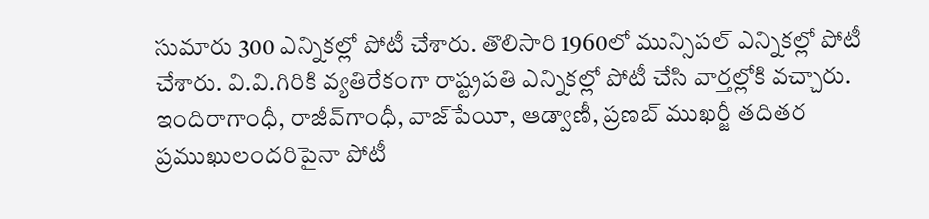సుమారు 300 ఎన్నికల్లో పోటీ చేశారు. తొలిసారి 1960లో మున్సిపల్‌ ఎన్నికల్లో పోటీ చేశారు. వి.వి.గిరికి వ్యతిరేకంగా రాష్ట్రపతి ఎన్నికల్లో పోటీ చేసి వార్తల్లోకి వచ్చారు. ఇందిరాగాంధీ, రాజీవ్‌గాంధీ, వాజ్‌పేయీ, ఆడ్వాణీ, ప్రణబ్‌ ముఖర్జీ తదితర ప్రముఖులందరిపైనా పోటీ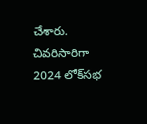చేశారు. చివరిసారిగా 2024 లోక్‌సభ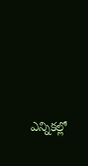ఎన్నికల్లో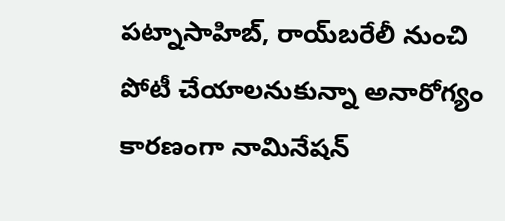పట్నాసాహిబ్‌, రాయ్‌బరేలీ నుంచి పోటీ చేయాలనుకున్నా అనారోగ్యం కారణంగా నామినేషన్‌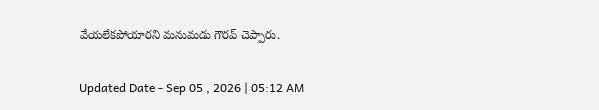వేయలేకపోయారని మనుమడు గౌరవ్‌ చెప్పారు.

Updated Date - Sep 05 , 2026 | 05:12 AM